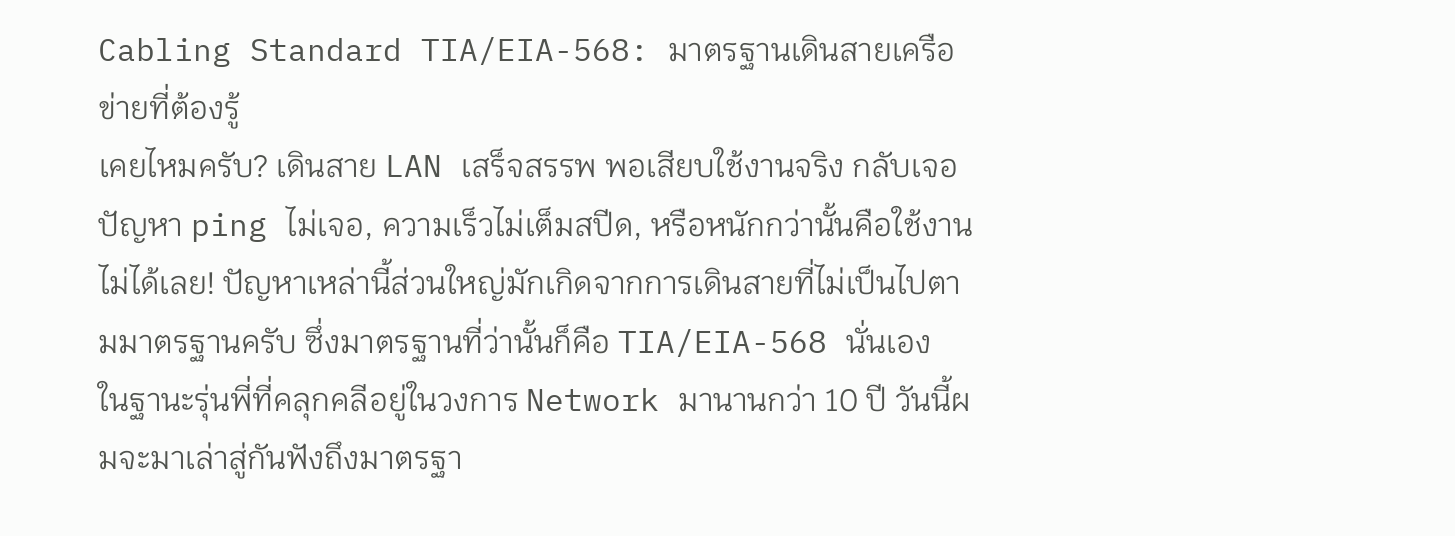Cabling Standard TIA/EIA-568: มาตรฐานเดินสายเครือข่ายที่ต้องรู้
เคยไหมครับ? เดินสาย LAN เสร็จสรรพ พอเสียบใช้งานจริง กลับเจอปัญหา ping ไม่เจอ, ความเร็วไม่เต็มสปีด, หรือหนักกว่านั้นคือใช้งานไม่ได้เลย! ปัญหาเหล่านี้ส่วนใหญ่มักเกิดจากการเดินสายที่ไม่เป็นไปตามมาตรฐานครับ ซึ่งมาตรฐานที่ว่านั้นก็คือ TIA/EIA-568 นั่นเอง
ในฐานะรุ่นพี่ที่คลุกคลีอยู่ในวงการ Network มานานกว่า 10 ปี วันนี้ผมจะมาเล่าสู่กันฟังถึงมาตรฐา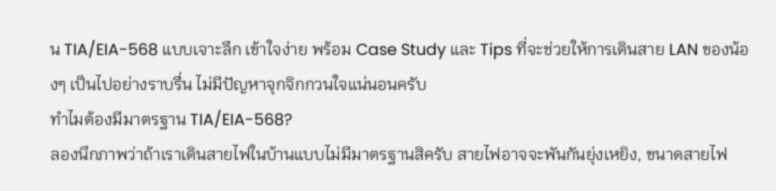น TIA/EIA-568 แบบเจาะลึก เข้าใจง่าย พร้อม Case Study และ Tips ที่จะช่วยให้การเดินสาย LAN ของน้องๆ เป็นไปอย่างราบรื่น ไม่มีปัญหาจุกจิกกวนใจแน่นอนครับ
ทำไมต้องมีมาตรฐาน TIA/EIA-568?
ลองนึกภาพว่าถ้าเราเดินสายไฟในบ้านแบบไม่มีมาตรฐานสิครับ สายไฟอาจจะพันกันยุ่งเหยิง, ขนาดสายไฟ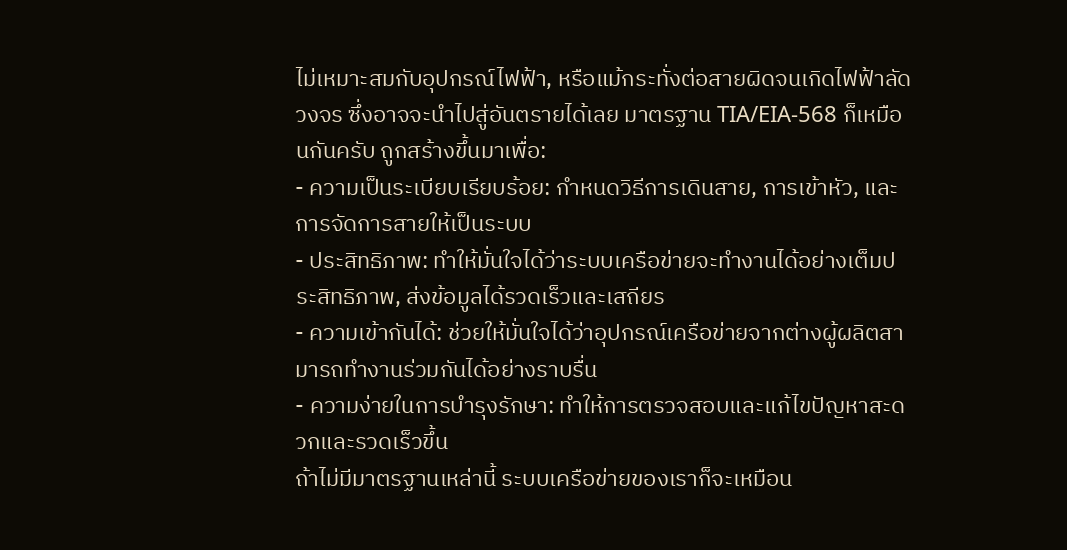ไม่เหมาะสมกับอุปกรณ์ไฟฟ้า, หรือแม้กระทั่งต่อสายผิดจนเกิดไฟฟ้าลัดวงจร ซึ่งอาจจะนำไปสู่อันตรายได้เลย มาตรฐาน TIA/EIA-568 ก็เหมือนกันครับ ถูกสร้างขึ้นมาเพื่อ:
- ความเป็นระเบียบเรียบร้อย: กำหนดวิธีการเดินสาย, การเข้าหัว, และการจัดการสายให้เป็นระบบ
- ประสิทธิภาพ: ทำให้มั่นใจได้ว่าระบบเครือข่ายจะทำงานได้อย่างเต็มประสิทธิภาพ, ส่งข้อมูลได้รวดเร็วและเสถียร
- ความเข้ากันได้: ช่วยให้มั่นใจได้ว่าอุปกรณ์เครือข่ายจากต่างผู้ผลิตสามารถทำงานร่วมกันได้อย่างราบรื่น
- ความง่ายในการบำรุงรักษา: ทำให้การตรวจสอบและแก้ไขปัญหาสะดวกและรวดเร็วขึ้น
ถ้าไม่มีมาตรฐานเหล่านี้ ระบบเครือข่ายของเราก็จะเหมือน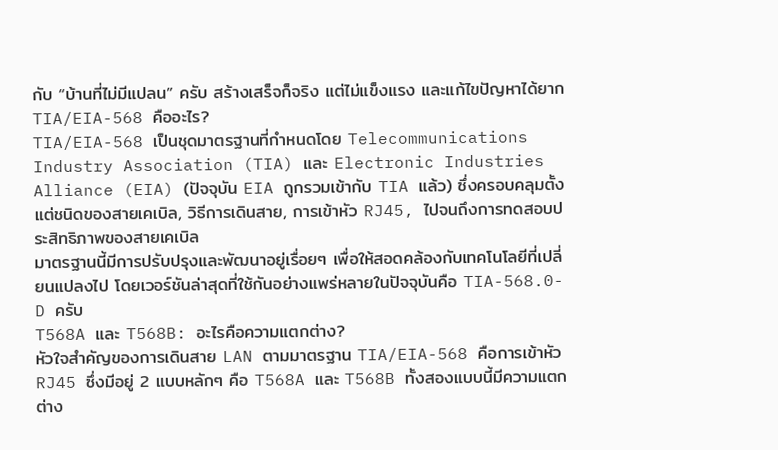กับ “บ้านที่ไม่มีแปลน” ครับ สร้างเสร็จก็จริง แต่ไม่แข็งแรง และแก้ไขปัญหาได้ยาก
TIA/EIA-568 คืออะไร?
TIA/EIA-568 เป็นชุดมาตรฐานที่กำหนดโดย Telecommunications Industry Association (TIA) และ Electronic Industries Alliance (EIA) (ปัจจุบัน EIA ถูกรวมเข้ากับ TIA แล้ว) ซึ่งครอบคลุมตั้งแต่ชนิดของสายเคเบิล, วิธีการเดินสาย, การเข้าหัว RJ45, ไปจนถึงการทดสอบประสิทธิภาพของสายเคเบิล
มาตรฐานนี้มีการปรับปรุงและพัฒนาอยู่เรื่อยๆ เพื่อให้สอดคล้องกับเทคโนโลยีที่เปลี่ยนแปลงไป โดยเวอร์ชันล่าสุดที่ใช้กันอย่างแพร่หลายในปัจจุบันคือ TIA-568.0-D ครับ
T568A และ T568B: อะไรคือความแตกต่าง?
หัวใจสำคัญของการเดินสาย LAN ตามมาตรฐาน TIA/EIA-568 คือการเข้าหัว RJ45 ซึ่งมีอยู่ 2 แบบหลักๆ คือ T568A และ T568B ทั้งสองแบบนี้มีความแตกต่าง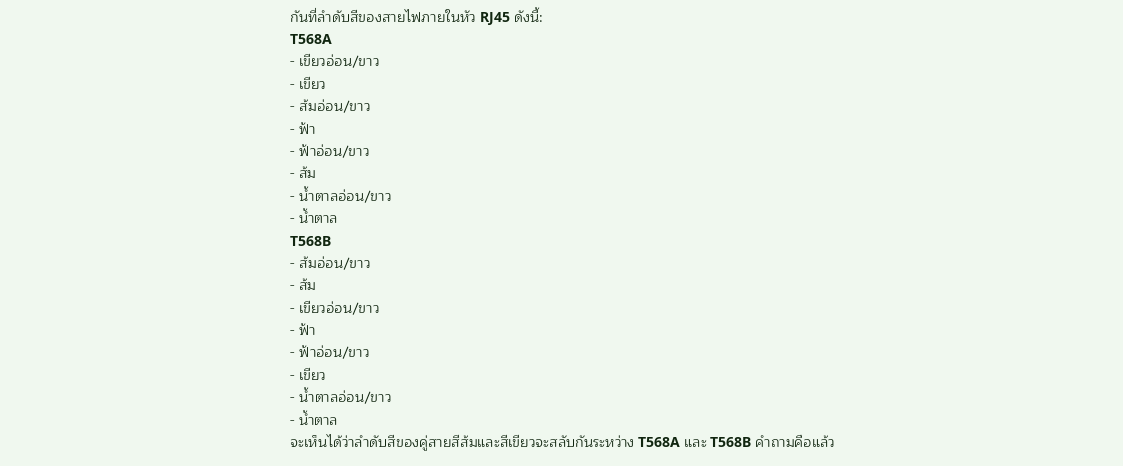กันที่ลำดับสีของสายไฟภายในหัว RJ45 ดังนี้:
T568A
- เขียวอ่อน/ขาว
- เขียว
- ส้มอ่อน/ขาว
- ฟ้า
- ฟ้าอ่อน/ขาว
- ส้ม
- น้ำตาลอ่อน/ขาว
- น้ำตาล
T568B
- ส้มอ่อน/ขาว
- ส้ม
- เขียวอ่อน/ขาว
- ฟ้า
- ฟ้าอ่อน/ขาว
- เขียว
- น้ำตาลอ่อน/ขาว
- น้ำตาล
จะเห็นได้ว่าลำดับสีของคู่สายสีส้มและสีเขียวจะสลับกันระหว่าง T568A และ T568B คำถามคือแล้ว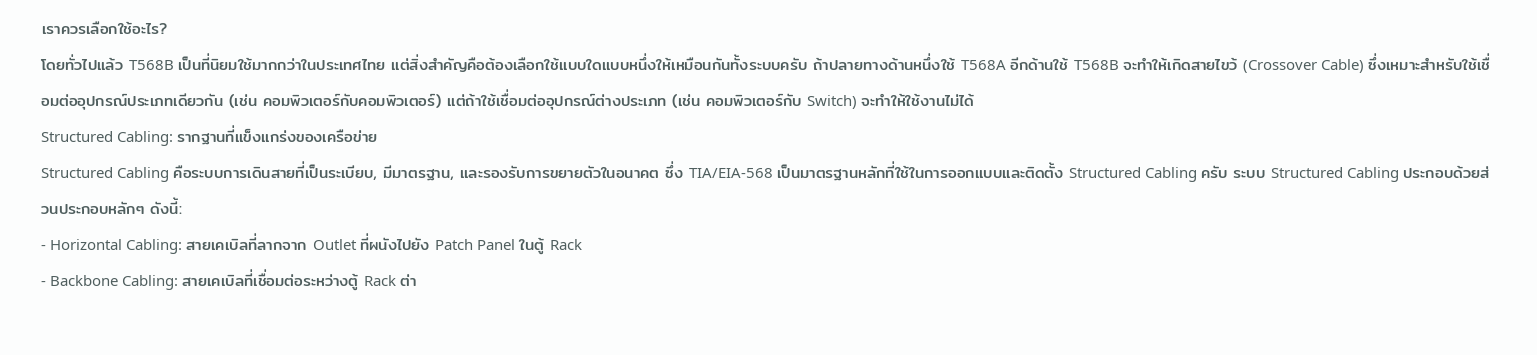เราควรเลือกใช้อะไร?
โดยทั่วไปแล้ว T568B เป็นที่นิยมใช้มากกว่าในประเทศไทย แต่สิ่งสำคัญคือต้องเลือกใช้แบบใดแบบหนึ่งให้เหมือนกันทั้งระบบครับ ถ้าปลายทางด้านหนึ่งใช้ T568A อีกด้านใช้ T568B จะทำให้เกิดสายไขว้ (Crossover Cable) ซึ่งเหมาะสำหรับใช้เชื่อมต่ออุปกรณ์ประเภทเดียวกัน (เช่น คอมพิวเตอร์กับคอมพิวเตอร์) แต่ถ้าใช้เชื่อมต่ออุปกรณ์ต่างประเภท (เช่น คอมพิวเตอร์กับ Switch) จะทำให้ใช้งานไม่ได้
Structured Cabling: รากฐานที่แข็งแกร่งของเครือข่าย
Structured Cabling คือระบบการเดินสายที่เป็นระเบียบ, มีมาตรฐาน, และรองรับการขยายตัวในอนาคต ซึ่ง TIA/EIA-568 เป็นมาตรฐานหลักที่ใช้ในการออกแบบและติดตั้ง Structured Cabling ครับ ระบบ Structured Cabling ประกอบด้วยส่วนประกอบหลักๆ ดังนี้:
- Horizontal Cabling: สายเคเบิลที่ลากจาก Outlet ที่ผนังไปยัง Patch Panel ในตู้ Rack
- Backbone Cabling: สายเคเบิลที่เชื่อมต่อระหว่างตู้ Rack ต่า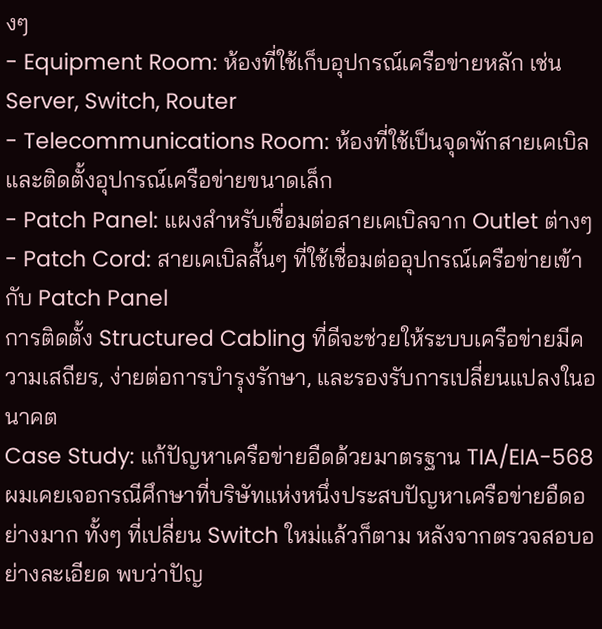งๆ
- Equipment Room: ห้องที่ใช้เก็บอุปกรณ์เครือข่ายหลัก เช่น Server, Switch, Router
- Telecommunications Room: ห้องที่ใช้เป็นจุดพักสายเคเบิลและติดตั้งอุปกรณ์เครือข่ายขนาดเล็ก
- Patch Panel: แผงสำหรับเชื่อมต่อสายเคเบิลจาก Outlet ต่างๆ
- Patch Cord: สายเคเบิลสั้นๆ ที่ใช้เชื่อมต่ออุปกรณ์เครือข่ายเข้ากับ Patch Panel
การติดตั้ง Structured Cabling ที่ดีจะช่วยให้ระบบเครือข่ายมีความเสถียร, ง่ายต่อการบำรุงรักษา, และรองรับการเปลี่ยนแปลงในอนาคต
Case Study: แก้ปัญหาเครือข่ายอืดด้วยมาตรฐาน TIA/EIA-568
ผมเคยเจอกรณีศึกษาที่บริษัทแห่งหนึ่งประสบปัญหาเครือข่ายอืดอย่างมาก ทั้งๆ ที่เปลี่ยน Switch ใหม่แล้วก็ตาม หลังจากตรวจสอบอย่างละเอียด พบว่าปัญ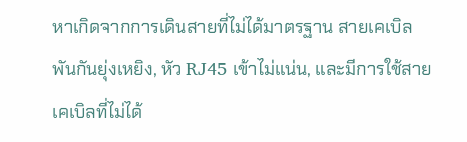หาเกิดจากการเดินสายที่ไม่ได้มาตรฐาน สายเคเบิลพันกันยุ่งเหยิง, หัว RJ45 เข้าไม่แน่น, และมีการใช้สายเคเบิลที่ไม่ได้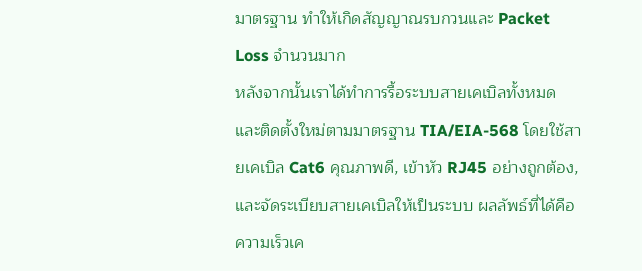มาตรฐาน ทำให้เกิดสัญญาณรบกวนและ Packet Loss จำนวนมาก
หลังจากนั้นเราได้ทำการรื้อระบบสายเคเบิลทั้งหมด และติดตั้งใหม่ตามมาตรฐาน TIA/EIA-568 โดยใช้สายเคเบิล Cat6 คุณภาพดี, เข้าหัว RJ45 อย่างถูกต้อง, และจัดระเบียบสายเคเบิลให้เป็นระบบ ผลลัพธ์ที่ได้คือความเร็วเค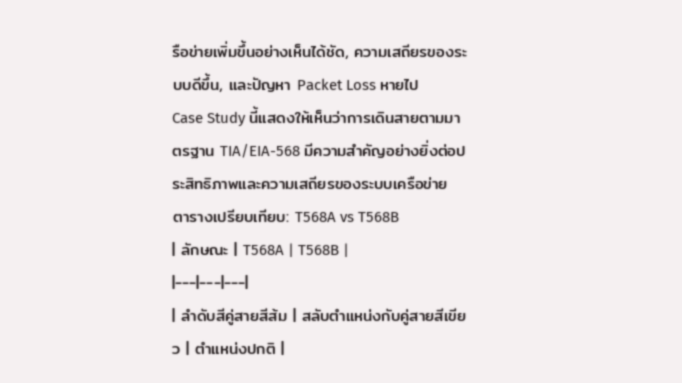รือข่ายเพิ่มขึ้นอย่างเห็นได้ชัด, ความเสถียรของระบบดีขึ้น, และปัญหา Packet Loss หายไป
Case Study นี้แสดงให้เห็นว่าการเดินสายตามมาตรฐาน TIA/EIA-568 มีความสำคัญอย่างยิ่งต่อประสิทธิภาพและความเสถียรของระบบเครือข่าย
ตารางเปรียบเทียบ: T568A vs T568B
| ลักษณะ | T568A | T568B |
|---|---|---|
| ลำดับสีคู่สายสีส้ม | สลับตำแหน่งกับคู่สายสีเขียว | ตำแหน่งปกติ |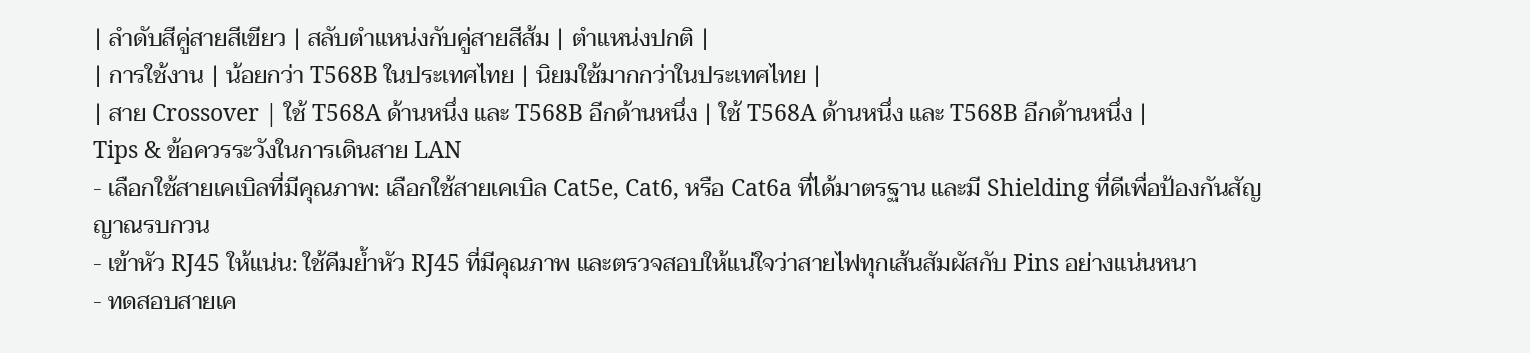| ลำดับสีคู่สายสีเขียว | สลับตำแหน่งกับคู่สายสีส้ม | ตำแหน่งปกติ |
| การใช้งาน | น้อยกว่า T568B ในประเทศไทย | นิยมใช้มากกว่าในประเทศไทย |
| สาย Crossover | ใช้ T568A ด้านหนึ่ง และ T568B อีกด้านหนึ่ง | ใช้ T568A ด้านหนึ่ง และ T568B อีกด้านหนึ่ง |
Tips & ข้อควรระวังในการเดินสาย LAN
- เลือกใช้สายเคเบิลที่มีคุณภาพ: เลือกใช้สายเคเบิล Cat5e, Cat6, หรือ Cat6a ที่ได้มาตรฐาน และมี Shielding ที่ดีเพื่อป้องกันสัญญาณรบกวน
- เข้าหัว RJ45 ให้แน่น: ใช้คีมย้ำหัว RJ45 ที่มีคุณภาพ และตรวจสอบให้แน่ใจว่าสายไฟทุกเส้นสัมผัสกับ Pins อย่างแน่นหนา
- ทดสอบสายเค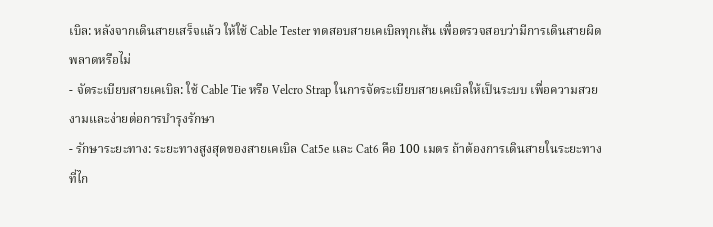เบิล: หลังจากเดินสายเสร็จแล้ว ให้ใช้ Cable Tester ทดสอบสายเคเบิลทุกเส้น เพื่อตรวจสอบว่ามีการเดินสายผิดพลาดหรือไม่
- จัดระเบียบสายเคเบิล: ใช้ Cable Tie หรือ Velcro Strap ในการจัดระเบียบสายเคเบิลให้เป็นระบบ เพื่อความสวยงามและง่ายต่อการบำรุงรักษา
- รักษาระยะทาง: ระยะทางสูงสุดของสายเคเบิล Cat5e และ Cat6 คือ 100 เมตร ถ้าต้องการเดินสายในระยะทางที่ไก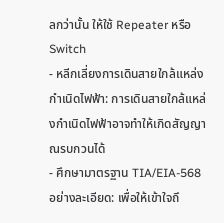ลกว่านั้น ให้ใช้ Repeater หรือ Switch
- หลีกเลี่ยงการเดินสายใกล้แหล่งกำเนิดไฟฟ้า: การเดินสายใกล้แหล่งกำเนิดไฟฟ้าอาจทำให้เกิดสัญญาณรบกวนได้
- ศึกษามาตรฐาน TIA/EIA-568 อย่างละเอียด: เพื่อให้เข้าใจถึ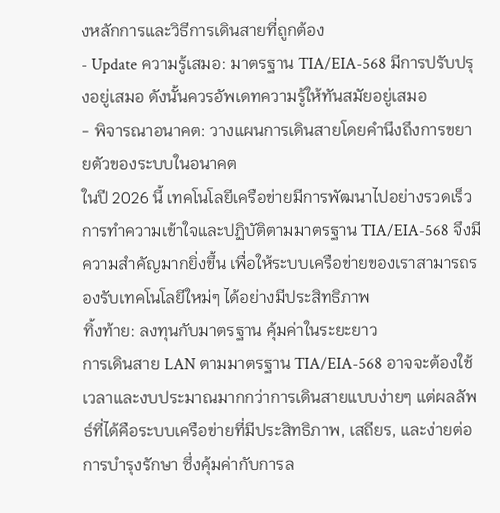งหลักการและวิธีการเดินสายที่ถูกต้อง
- Update ความรู้เสมอ: มาตรฐาน TIA/EIA-568 มีการปรับปรุงอยู่เสมอ ดังนั้นควรอัพเดทความรู้ให้ทันสมัยอยู่เสมอ
- พิจารณาอนาคต: วางแผนการเดินสายโดยคำนึงถึงการขยายตัวของระบบในอนาคต
ในปี 2026 นี้ เทคโนโลยีเครือข่ายมีการพัฒนาไปอย่างรวดเร็ว การทำความเข้าใจและปฏิบัติตามมาตรฐาน TIA/EIA-568 จึงมีความสำคัญมากยิ่งขึ้น เพื่อให้ระบบเครือข่ายของเราสามารถรองรับเทคโนโลยีใหม่ๆ ได้อย่างมีประสิทธิภาพ
ทิ้งท้าย: ลงทุนกับมาตรฐาน คุ้มค่าในระยะยาว
การเดินสาย LAN ตามมาตรฐาน TIA/EIA-568 อาจจะต้องใช้เวลาและงบประมาณมากกว่าการเดินสายแบบง่ายๆ แต่ผลลัพธ์ที่ได้คือระบบเครือข่ายที่มีประสิทธิภาพ, เสถียร, และง่ายต่อการบำรุงรักษา ซึ่งคุ้มค่ากับการล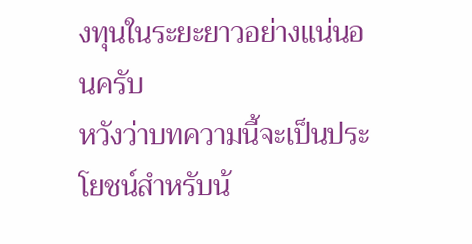งทุนในระยะยาวอย่างแน่นอนครับ
หวังว่าบทความนี้จะเป็นประโยชน์สำหรับน้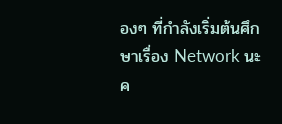องๆ ที่กำลังเริ่มต้นศึกษาเรื่อง Network นะค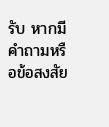รับ หากมีคำถามหรือข้อสงสัย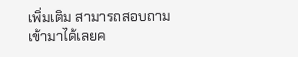เพิ่มเติม สามารถสอบถามเข้ามาได้เลยค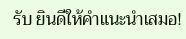รับ ยินดีให้คำแนะนำเสมอ!